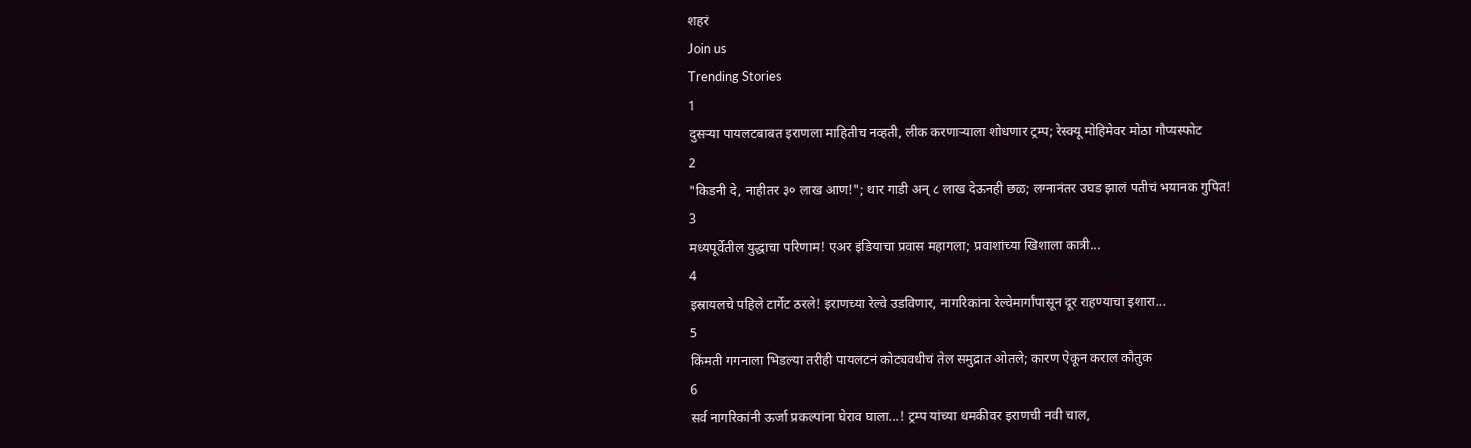शहरं
Join us
Trending Stories
1
दुसऱ्या पायलटबाबत इराणला माहितीच नव्हती, लीक करणाऱ्याला शोधणार ट्रम्प; रेस्क्यू मोहिमेवर मोठा गौप्यस्फोट
2
"किडनी दे, नाहीतर ३० लाख आण!"; थार गाडी अन् ८ लाख देऊनही छळ; लग्नानंतर उघड झालं पतीचं भयानक गुपित!
3
मध्यपूर्वेतील युद्धाचा परिणाम! एअर इंडियाचा प्रवास महागला; प्रवाशांच्या खिशाला कात्री...
4
इस्रायलचे पहिले टार्गेट ठरले! इराणच्या रेल्वे उडविणार, नागरिकांना रेल्वेमार्गांपासून दूर राहण्याचा इशारा...
5
किंमती गगनाला भिडल्या तरीही पायलटनं कोट्यवधीचं तेल समुद्रात ओतले; कारण ऐकून कराल कौतुक
6
सर्व नागरिकांनी ऊर्जा प्रकल्पांना घेराव घाला...! ट्रम्प यांच्या धमकीवर इराणची नवी चाल,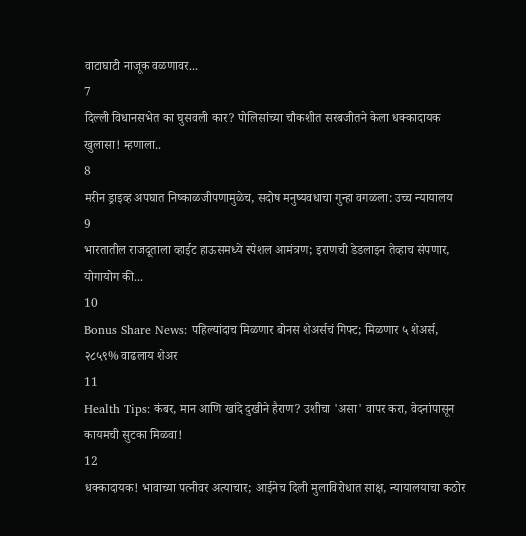वाटाघाटी नाजूक वळणावर...
7
दिल्ली विधानसभेत का घुसवली कार? पोलिसांच्या चौकशीत सरबजीतने केला धक्कादायक खुलासा! म्हणाला..
8
मरीन ड्राइव्ह अपघात निष्काळजीपणामुळेच, सदोष मनुष्यवधाचा गुन्हा वगळला: उच्च न्यायालय
9
भारतातील राजदूताला व्हाईट हाऊसमध्ये स्पेशल आमंत्रण; इराणची डेडलाइन तेव्हाच संपणार, योगायोग की...
10
Bonus Share News: पहिल्यांदाच मिळणार बोनस शेअर्सचं गिफ्ट; मिळणार ५ शेअर्स, २८५९% वाढलाय शेअर
11
Health Tips: कंबर, मान आणि खांदे दुखीने हैराण? उशीचा 'असा' वापर करा, वेदनांपासून कायमची सुटका मिळवा!
12
धक्कादायक! भावाच्या पत्नीवर अत्याचार; आईनेच दिली मुलाविरोधात साक्ष, न्यायालयाचा कठोर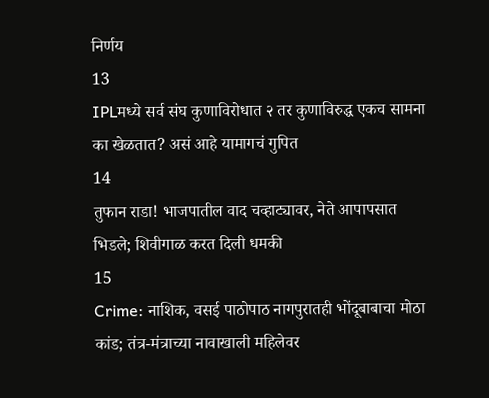निर्णय
13
IPLमध्ये सर्व संघ कुणाविरोधात २ तर कुणाविरुद्ध एकच सामना का खेळतात? असं आहे यामागचं गुपित
14
तुफान राडा! भाजपातील वाद चव्हाट्यावर, नेते आपापसात भिडले; शिवीगाळ करत दिली धमकी
15
Crime: नाशिक, वसई पाठोपाठ नागपुरातही भोंदूबाबाचा मोठा कांड; तंत्र-मंत्राच्या नावाखाली महिलेवर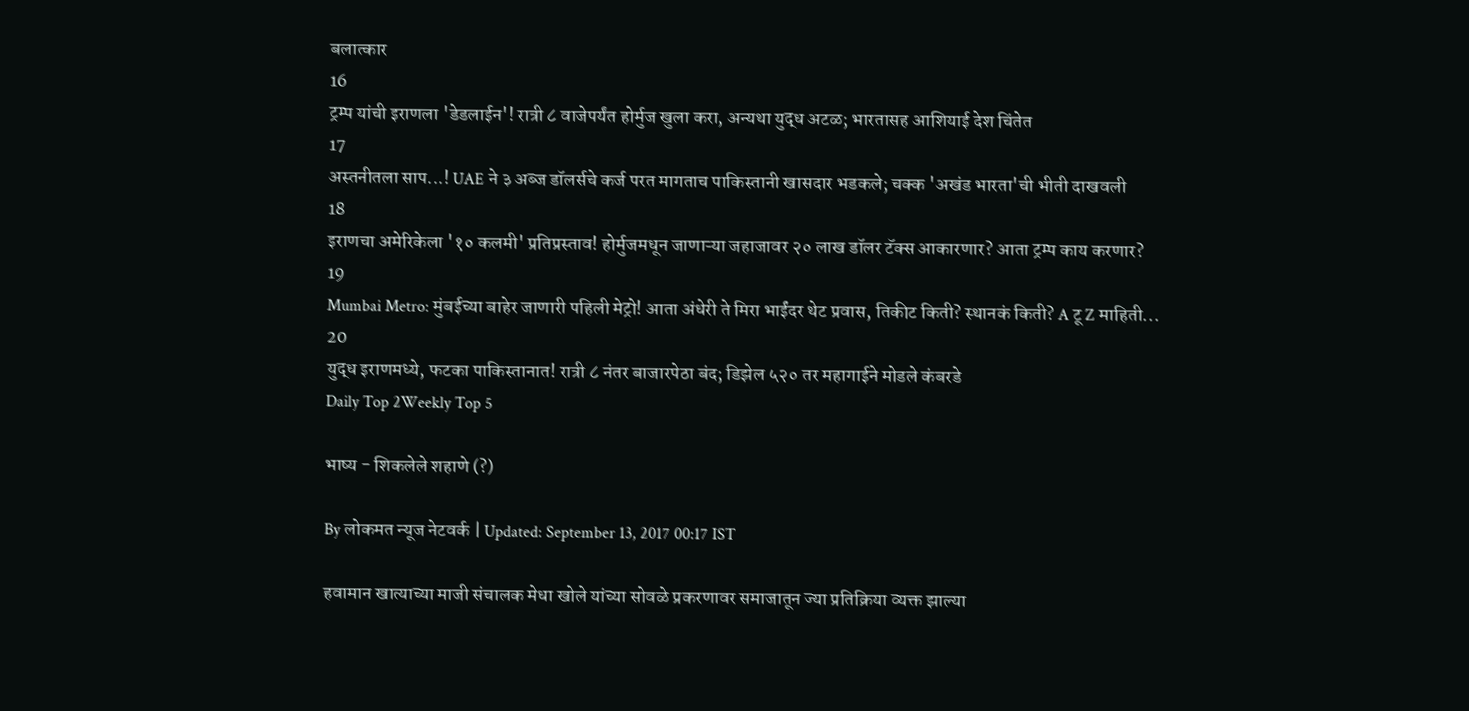बलात्कार
16
ट्रम्प यांची इराणला 'डेडलाईन'! रात्री ८ वाजेपर्यंत होर्मुज खुला करा, अन्यथा युद्ध अटळ; भारतासह आशियाई देश चिंतेत
17
अस्तनीतला साप...! UAE ने ३ अब्ज डॉलर्सचे कर्ज परत मागताच पाकिस्तानी खासदार भडकले; चक्क 'अखंड भारता'ची भीती दाखवली
18
इराणचा अमेरिकेला '१० कलमी' प्रतिप्रस्ताव! होर्मुजमधून जाणाऱ्या जहाजावर २० लाख डॉलर टॅक्स आकारणार? आता ट्रम्प काय करणार?
19
Mumbai Metro: मुंबईच्या बाहेर जाणारी पहिली मेट्रो! आता अंधेरी ते मिरा भाईंदर थेट प्रवास, तिकीट किती? स्थानकं किती? A टू Z माहिती...
20
युद्ध इराणमध्ये, फटका पाकिस्तानात! रात्री ८ नंतर बाजारपेठा बंद; डिझेल ५२० तर महागाईने मोडले कंबरडे
Daily Top 2Weekly Top 5

भाष्य - शिकलेले शहाणे (?)

By लोकमत न्यूज नेटवर्क | Updated: September 13, 2017 00:17 IST

हवामान खात्याच्या माजी संचालक मेधा खोले यांच्या सोवळे प्रकरणावर समाजातून ज्या प्रतिक्रिया व्यक्त झाल्या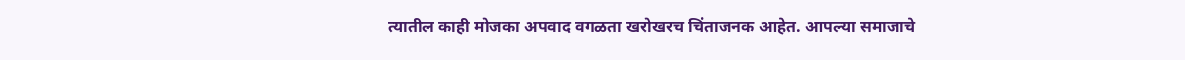त्यातील काही मोजका अपवाद वगळता खरोखरच चिंताजनक आहेत. आपल्या समाजाचे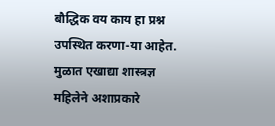बौद्धिक वय काय हा प्रश्न उपस्थित करणा-या आहेत. मुळात एखाद्या शास्त्रज्ञ महिलेने अशाप्रकारे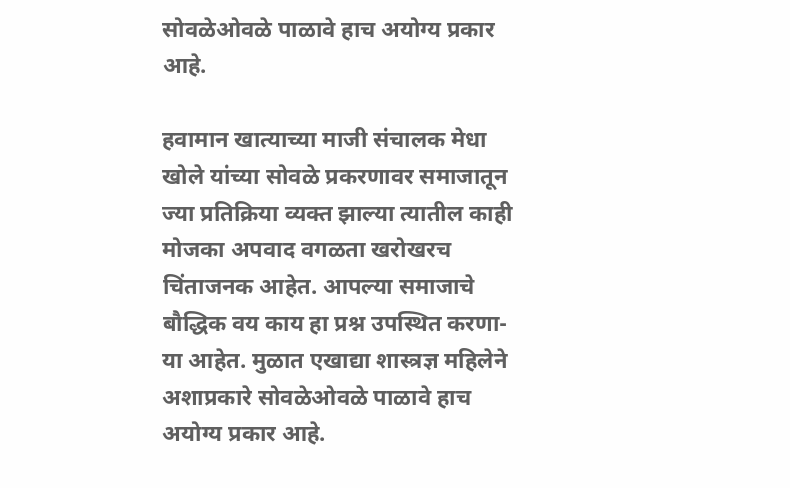सोवळेओवळे पाळावे हाच अयोग्य प्रकार आहे.

हवामान खात्याच्या माजी संचालक मेधा खोले यांच्या सोवळे प्रकरणावर समाजातून ज्या प्रतिक्रिया व्यक्त झाल्या त्यातील काही मोजका अपवाद वगळता खरोखरच चिंताजनक आहेत. आपल्या समाजाचे बौद्धिक वय काय हा प्रश्न उपस्थित करणा-या आहेत. मुळात एखाद्या शास्त्रज्ञ महिलेने अशाप्रकारे सोवळेओवळे पाळावे हाच अयोग्य प्रकार आहे.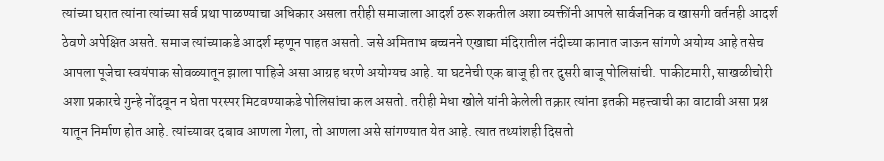त्यांच्या घरात त्यांना त्यांच्या सर्व प्रथा पाळण्याचा अधिकार असला तरीही समाजाला आदर्श ठरू शकतील अशा व्यक्तींनी आपले सार्वजनिक व खासगी वर्तनही आदर्श ठेवणे अपेक्षित असते. समाज त्यांच्याकडे आदर्श म्हणून पाहत असतो. जसे अमिताभ बच्चनने एखाद्या मंदिरातील नंदीच्या कानात जाऊन सांगणे अयोग्य आहे तसेच आपला पूजेचा स्वयंपाक सोवळ्यातून झाला पाहिजे असा आग्रह धरणे अयोग्यच आहे. या घटनेची एक बाजू ही तर दुसरी बाजू पोलिसांची. पाकीटमारी, साखळीचोरी अशा प्रकारचे गुन्हे नोंदवून न घेता परस्पर मिटवण्याकडे पोलिसांचा कल असतो. तरीही मेधा खोले यांनी केलेली तक्रार त्यांना इतकी महत्त्वाची का वाटावी असा प्रश्न यातून निर्माण होत आहे. त्यांच्यावर दबाव आणला गेला, तो आणला असे सांगण्यात येत आहे. त्यात तथ्यांशही दिसतो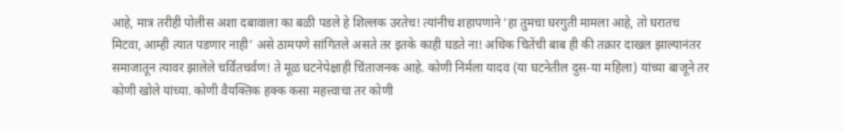आहे, मात्र तरीही पोलीस अशा दबावाला का बळी पडले हे शिल्लक उरतेच! त्यांनीच शहापणाने ‘हा तुमचा घरगुती मामला आहे, तो घरातच मिटवा, आम्ही त्यात पडणार नाही’ असे ठामपणे सांगितले असते तर इतके काही घडते ना! अधिक चितेंची बाब ही की तक्रार दाखल झाल्यानंतर समाजातून त्यावर झालेले चर्वितचर्वण! ते मूळ घटनेपेक्षाही चिंताजनक आहे. कोणी निर्मला यादव (या घटनेतील दुस-या महिला) यांच्या बाजूने तर कोणी खोले यांच्या. कोणी वैयक्तिक हक्क कसा महत्त्वाचा तर कोणी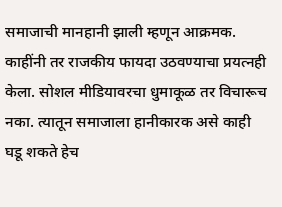समाजाची मानहानी झाली म्हणून आक्रमक. काहींनी तर राजकीय फायदा उठवण्याचा प्रयत्नही केला. सोशल मीडियावरचा धुमाकूळ तर विचारूच नका. त्यातून समाजाला हानीकारक असे काही घडू शकते हेच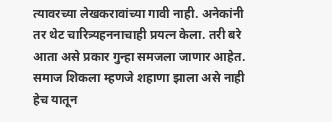त्यावरच्या लेखकरावांच्या गावी नाही. अनेकांनी तर थेट चारित्र्यहननाचाही प्रयत्न केला. तरी बरे आता असे प्रकार गुन्हा समजला जाणार आहेत. समाज शिकला म्हणजे शहाणा झाला असे नाही हेच यातून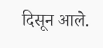दिसून आले.